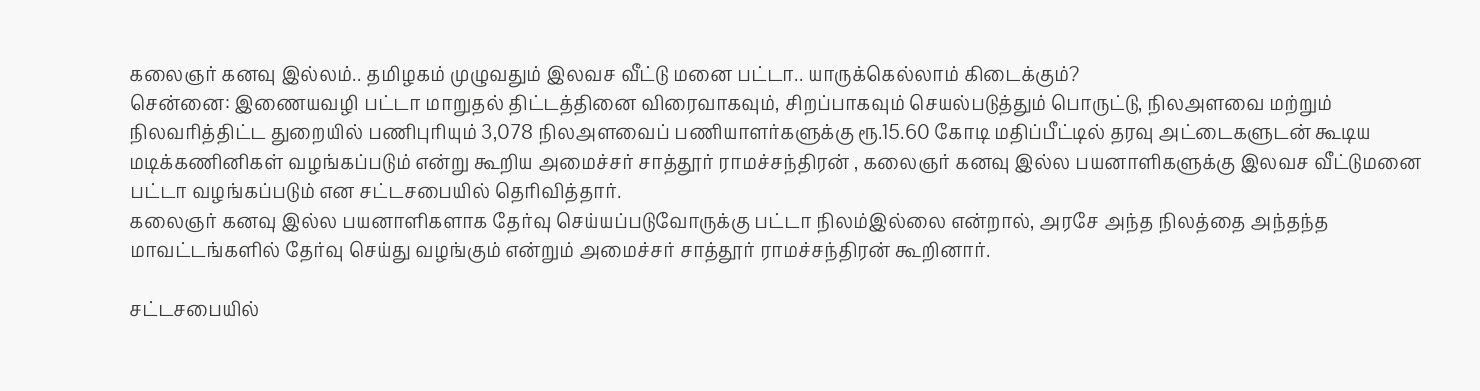கலைஞர் கனவு இல்லம்.. தமிழகம் முழுவதும் இலவச வீட்டு மனை பட்டா.. யாருக்கெல்லாம் கிடைக்கும்?
சென்னை: இணையவழி பட்டா மாறுதல் திட்டத்தினை விரைவாகவும், சிறப்பாகவும் செயல்படுத்தும் பொருட்டு, நிலஅளவை மற்றும் நிலவரித்திட்ட துறையில் பணிபுரியும் 3,078 நிலஅளவைப் பணியாளர்களுக்கு ரூ.15.60 கோடி மதிப்பீட்டில் தரவு அட்டைகளுடன் கூடிய மடிக்கணினிகள் வழங்கப்படும் என்று கூறிய அமைச்சர் சாத்தூர் ராமச்சந்திரன் , கலைஞர் கனவு இல்ல பயனாளிகளுக்கு இலவச வீட்டுமனை பட்டா வழங்கப்படும் என சட்டசபையில் தெரிவித்தார்.
கலைஞர் கனவு இல்ல பயனாளிகளாக தேர்வு செய்யப்படுவோருக்கு பட்டா நிலம்இல்லை என்றால், அரசே அந்த நிலத்தை அந்தந்த மாவட்டங்களில் தேர்வு செய்து வழங்கும் என்றும் அமைச்சர் சாத்தூர் ராமச்சந்திரன் கூறினார்.

சட்டசபையில்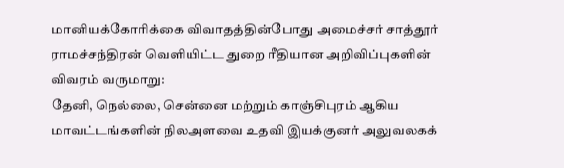மானியக்கோரிக்கை விவாதத்தின்போது அமைச்சர் சாத்தூர் ராமச்சந்திரன் வெளியிட்ட துறை ரீதியான அறிவிப்புகளின் விவரம் வருமாறு:
தேனி, நெல்லை, சென்னை மற்றும் காஞ்சிபுரம் ஆகிய மாவட்டங்களின் நிலஅளவை உதவி இயக்குனர் அலுவலகக்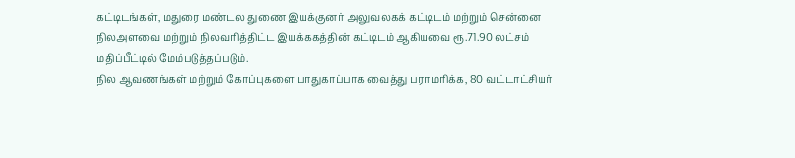கட்டிடங்கள், மதுரை மண்டல துணை இயக்குனர் அலுவலகக் கட்டிடம் மற்றும் சென்னை நிலஅளவை மற்றும் நிலவரித்திட்ட இயக்ககத்தின் கட்டிடம் ஆகியவை ரூ.71.90 லட்சம் மதிப்பீட்டில் மேம்படுத்தப்படும்.
நில ஆவணங்கள் மற்றும் கோப்புகளை பாதுகாப்பாக வைத்து பராமரிக்க, 80 வட்டாட்சியர்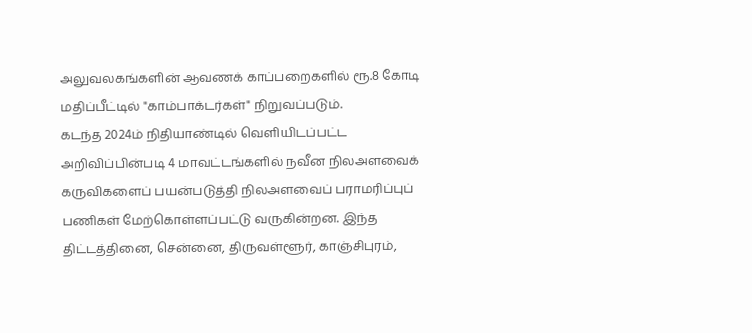அலுவலகங்களின் ஆவணக் காப்பறைகளில் ரூ.8 கோடி மதிப்பீட்டில் "காம்பாக்டர்கள்" நிறுவப்படும்.
கடந்த 2024ம் நிதியாண்டில் வெளியிடப்பட்ட அறிவிப்பின்படி 4 மாவட்டங்களில் நவீன நிலஅளவைக் கருவிகளைப் பயன்படுத்தி நிலஅளவைப் பராமரிப்புப் பணிகள் மேற்கொள்ளப்பட்டு வருகின்றன. இந்த திட்டத்தினை, சென்னை, திருவள்ளூர், காஞ்சிபுரம்,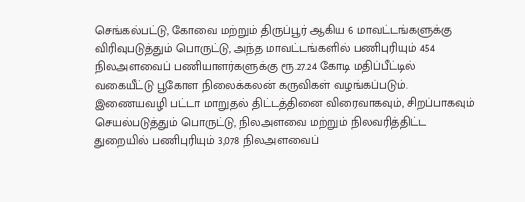செங்கல்பட்டு, கோவை மற்றும் திருப்பூர் ஆகிய 6 மாவட்டங்களுக்கு விரிவுபடுத்தும் பொருட்டு, அந்த மாவட்டங்களில் பணிபுரியும் 454 நிலஅளவைப் பணியாளர்களுக்கு ரூ.27.24 கோடி மதிப்பீட்டில் வகையீட்டு பூகோள நிலைக்கலன் கருவிகள் வழங்கப்படும்.
இணையவழி பட்டா மாறுதல் திட்டத்தினை விரைவாகவும், சிறப்பாகவும் செயல்படுத்தும் பொருட்டு, நிலஅளவை மற்றும் நிலவரித்திட்ட துறையில் பணிபுரியும் 3,078 நிலஅளவைப்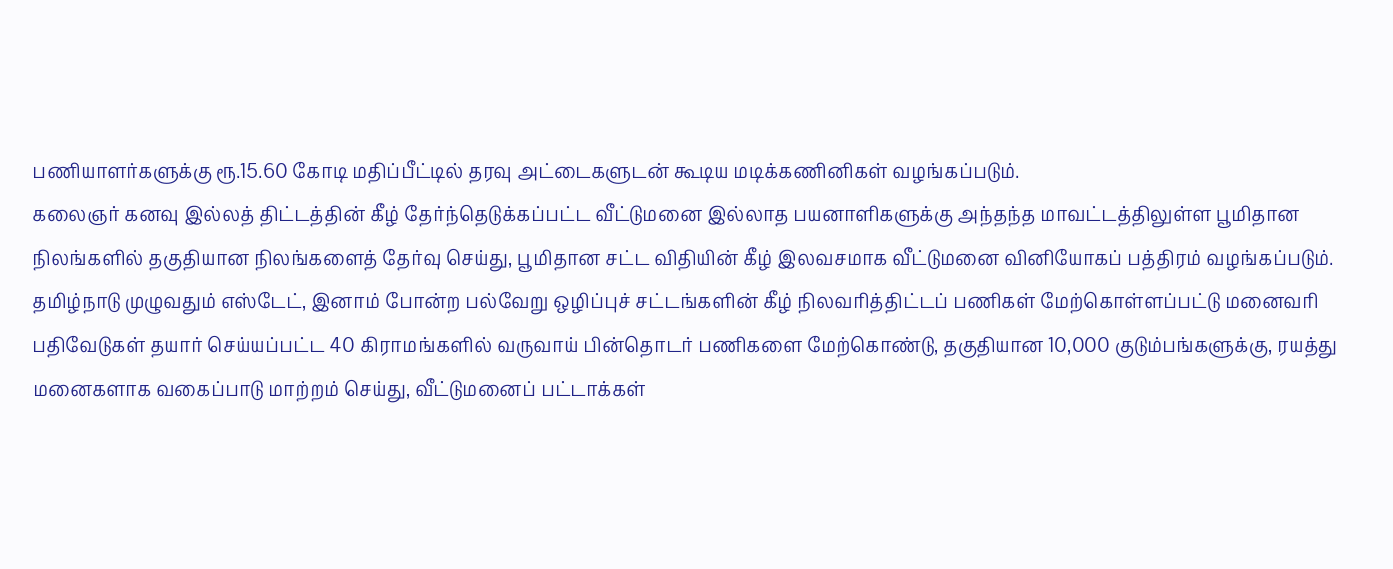பணியாளர்களுக்கு ரூ.15.60 கோடி மதிப்பீட்டில் தரவு அட்டைகளுடன் கூடிய மடிக்கணினிகள் வழங்கப்படும்.
கலைஞர் கனவு இல்லத் திட்டத்தின் கீழ் தேர்ந்தெடுக்கப்பட்ட வீட்டுமனை இல்லாத பயனாளிகளுக்கு அந்தந்த மாவட்டத்திலுள்ள பூமிதான நிலங்களில் தகுதியான நிலங்களைத் தேர்வு செய்து, பூமிதான சட்ட விதியின் கீழ் இலவசமாக வீட்டுமனை வினியோகப் பத்திரம் வழங்கப்படும்.
தமிழ்நாடு முழுவதும் எஸ்டேட், இனாம் போன்ற பல்வேறு ஒழிப்புச் சட்டங்களின் கீழ் நிலவரித்திட்டப் பணிகள் மேற்கொள்ளப்பட்டு மனைவரி பதிவேடுகள் தயார் செய்யப்பட்ட 40 கிராமங்களில் வருவாய் பின்தொடர் பணிகளை மேற்கொண்டு, தகுதியான 10,000 குடும்பங்களுக்கு, ரயத்து மனைகளாக வகைப்பாடு மாற்றம் செய்து, வீட்டுமனைப் பட்டாக்கள்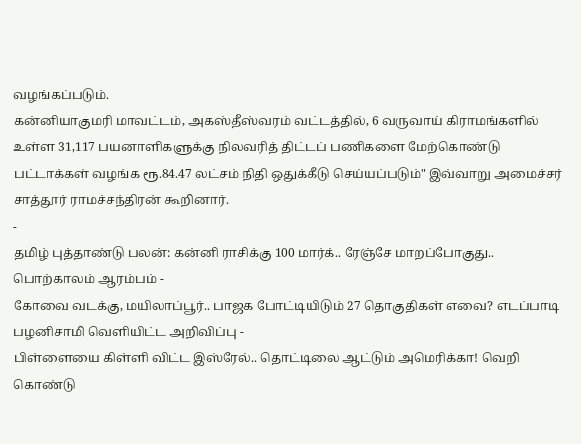வழங்கப்படும்.
கன்னியாகுமரி மாவட்டம், அகஸ்தீஸ்வரம் வட்டத்தில், 6 வருவாய் கிராமங்களில் உள்ள 31,117 பயனாளிகளுக்கு நிலவரித் திட்டப் பணிகளை மேற்கொண்டு பட்டாக்கள் வழங்க ரூ.84.47 லட்சம் நிதி ஒதுக்கீடு செய்யப்படும்" இவ்வாறு அமைச்சர் சாத்தூர் ராமச்சந்திரன் கூறினார்.
-
தமிழ் புத்தாண்டு பலன்: கன்னி ராசிக்கு 100 மார்க்.. ரேஞ்சே மாறப்போகுது.. பொற்காலம் ஆரம்பம் -
கோவை வடக்கு, மயிலாப்பூர்.. பாஜக போட்டியிடும் 27 தொகுதிகள் எவை? எடப்பாடி பழனிசாமி வெளியிட்ட அறிவிப்பு -
பிள்ளையை கிள்ளி விட்ட இஸ்ரேல்.. தொட்டிலை ஆட்டும் அமெரிக்கா! வெறி கொண்டு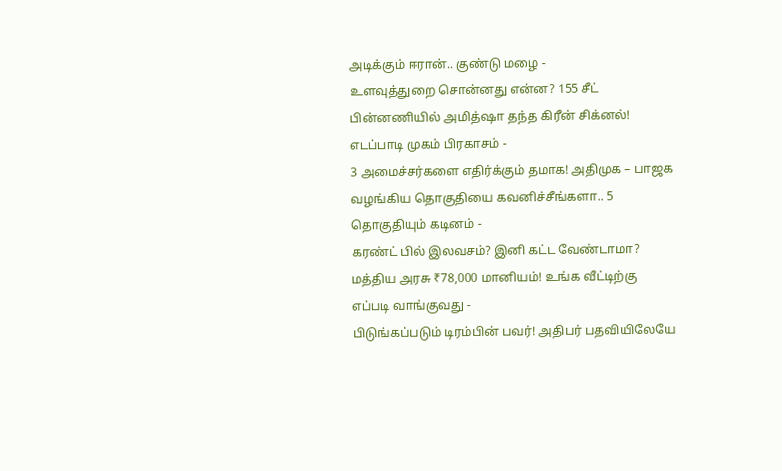அடிக்கும் ஈரான்.. குண்டு மழை -
உளவுத்துறை சொன்னது என்ன? 155 சீட் பின்னணியில் அமித்ஷா தந்த கிரீன் சிக்னல்! எடப்பாடி முகம் பிரகாசம் -
3 அமைச்சர்களை எதிர்க்கும் தமாக! அதிமுக – பாஜக வழங்கிய தொகுதியை கவனிச்சீங்களா.. 5 தொகுதியும் கடினம் -
கரண்ட் பில் இலவசம்? இனி கட்ட வேண்டாமா? மத்திய அரசு ₹78,000 மானியம்! உங்க வீட்டிற்கு எப்படி வாங்குவது -
பிடுங்கப்படும் டிரம்பின் பவர்! அதிபர் பதவியிலேயே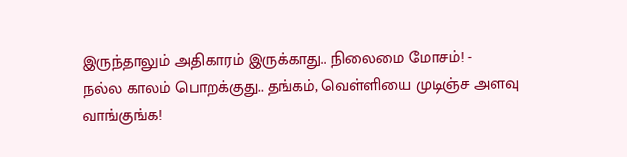இருந்தாலும் அதிகாரம் இருக்காது.. நிலைமை மோசம்! -
நல்ல காலம் பொறக்குது.. தங்கம், வெள்ளியை முடிஞ்ச அளவு வாங்குங்க!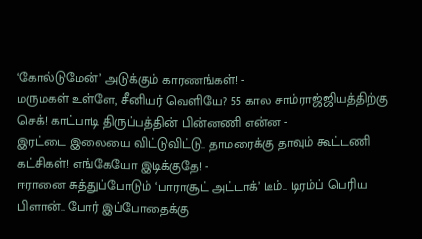‘கோல்டுமேன்’ அடுக்கும் காரணங்கள்! -
மருமகள் உள்ளே, சீனியர் வெளியே? 55 கால சாம்ராஜ்ஜியத்திற்கு செக்! காட்பாடி திருப்பத்தின் பின்னணி என்ன -
இரட்டை இலையை விட்டுவிட்டு.. தாமரைக்கு தாவும் கூட்டணி கட்சிகள்! எங்கேயோ இடிக்குதே! -
ஈரானை சுத்துப்போடும் ‘பாராசூட் அட்டாக்’ டீம்.. டிரம்ப் பெரிய பிளான்.. போர் இப்போதைக்கு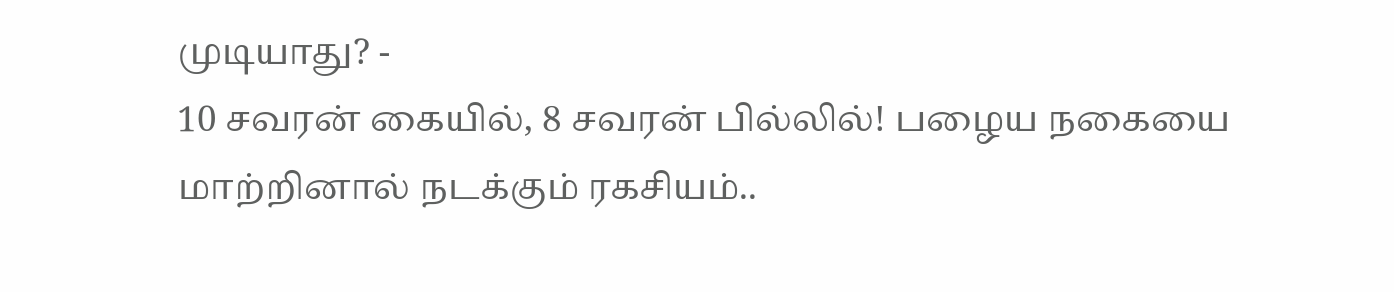முடியாது? -
10 சவரன் கையில், 8 சவரன் பில்லில்! பழைய நகையை மாற்றினால் நடக்கும் ரகசியம்..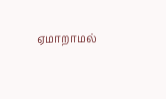ஏமாறாமல்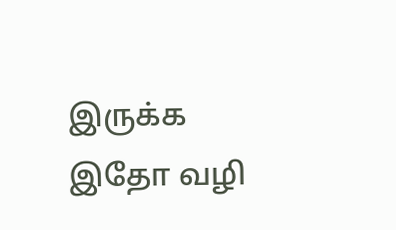இருக்க இதோ வழி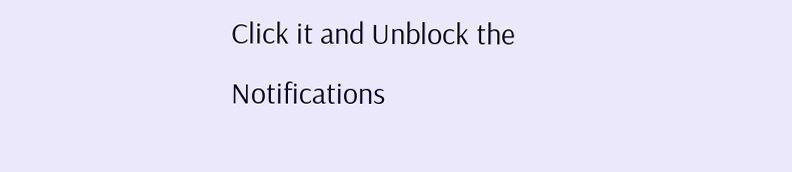Click it and Unblock the Notifications